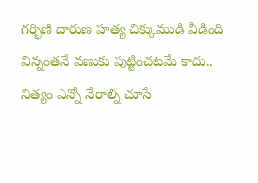గర్భిణి దారుణ హత్య చిక్కుముడి వీడింది
విన్నంతనే వణుకు పుట్టించటమే కాదు.. నిత్యం ఎన్నో నేరాల్ని చూసే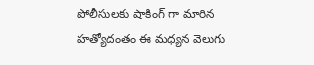పోలీసులకు షాకింగ్ గా మారిన హత్యోదంతం ఈ మధ్యన వెలుగు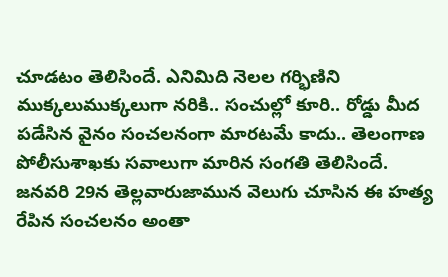చూడటం తెలిసిందే. ఎనిమిది నెలల గర్భిణిని ముక్కలుముక్కలుగా నరికి.. సంచుల్లో కూరి.. రోడ్డు మీద పడేసిన వైనం సంచలనంగా మారటమే కాదు.. తెలంగాణ పోలీసుశాఖకు సవాలుగా మారిన సంగతి తెలిసిందే.
జనవరి 29న తెల్లవారుజామున వెలుగు చూసిన ఈ హత్య రేపిన సంచలనం అంతా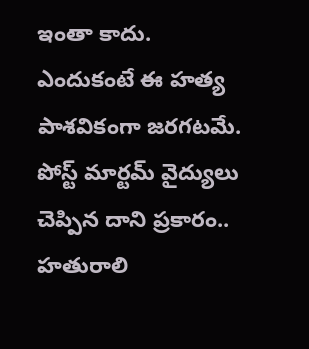ఇంతా కాదు. ఎందుకంటే ఈ హత్య పాశవికంగా జరగటమే. పోస్ట్ మార్టమ్ వైద్యులు చెప్పిన దాని ప్రకారం.. హతురాలి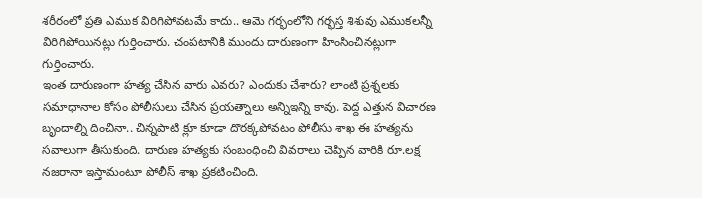శరీరంలో ప్రతి ఎముక విరిగిపోవటమే కాదు.. ఆమె గర్భంలోని గర్భస్త శిశువు ఎముకలన్నీ విరిగిపోయినట్లు గుర్తించారు. చంపటానికి ముందు దారుణంగా హింసించినట్లుగా గుర్తించారు.
ఇంత దారుణంగా హత్య చేసిన వారు ఎవరు? ఎందుకు చేశారు? లాంటి ప్రశ్నలకు సమాధానాల కోసం పోలీసులు చేసిన ప్రయత్నాలు అన్నిఇన్ని కావు. పెద్ద ఎత్తున విచారణ బృందాల్ని దించినా.. చిన్నపాటి క్లూ కూడా దొరక్కపోవటం పోలీసు శాఖ ఈ హత్యను సవాలుగా తీసుకుంది. దారుణ హత్యకు సంబంధించి వివరాలు చెప్పిన వారికి రూ.లక్ష నజరానా ఇస్తామంటూ పోలీస్ శాఖ ప్రకటించింది.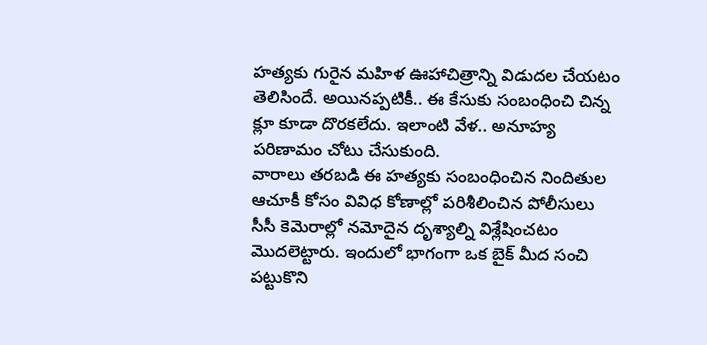హత్యకు గురైన మహిళ ఊహాచిత్రాన్ని విడుదల చేయటం తెలిసిందే. అయినప్పటికీ.. ఈ కేసుకు సంబంధించి చిన్న క్లూ కూడా దొరకలేదు. ఇలాంటి వేళ.. అనూహ్య పరిణామం చోటు చేసుకుంది.
వారాలు తరబడి ఈ హత్యకు సంబంధించిన నిందితుల ఆచూకీ కోసం వివిధ కోణాల్లో పరిశీలించిన పోలీసులు సీసీ కెమెరాల్లో నమోదైన దృశ్యాల్ని విశ్లేషించటం మొదలెట్టారు. ఇందులో భాగంగా ఒక బైక్ మీద సంచి పట్టుకొని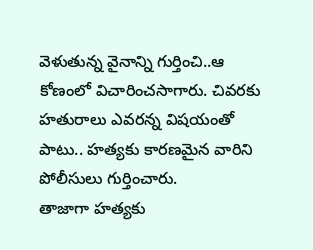వెళుతున్న వైనాన్ని గుర్తించి..ఆ కోణంలో విచారించసాగారు. చివరకు హతురాలు ఎవరన్న విషయంతో పాటు.. హత్యకు కారణమైన వారిని పోలీసులు గుర్తించారు.
తాజాగా హత్యకు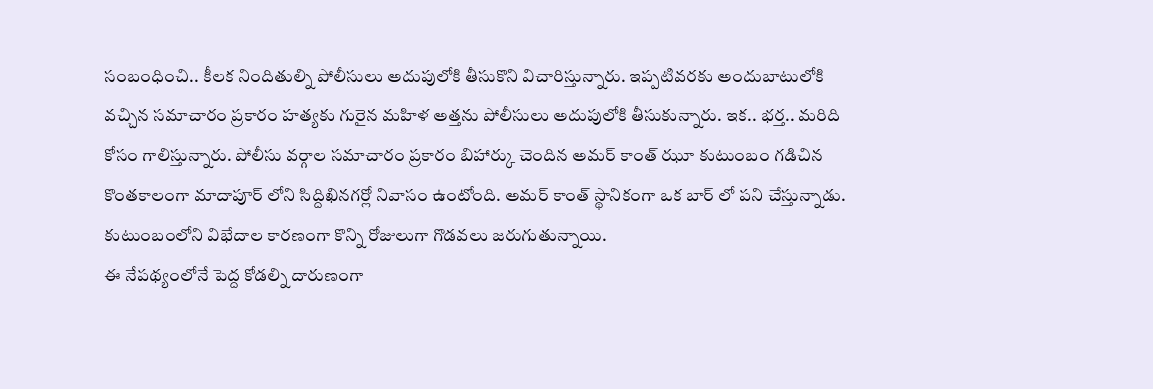సంబంధించి.. కీలక నిందితుల్ని పోలీసులు అదుపులోకి తీసుకొని విచారిస్తున్నారు. ఇప్పటివరకు అందుబాటులోకి వచ్చిన సమాచారం ప్రకారం హత్యకు గురైన మహిళ అత్తను పోలీసులు అదుపులోకి తీసుకున్నారు. ఇక.. భర్త.. మరిది కోసం గాలిస్తున్నారు. పోలీసు వర్గాల సమాచారం ప్రకారం బిహార్కు చెందిన అమర్ కాంత్ ఝూ కుటుంబం గడిచిన కొంతకాలంగా మాదాపూర్ లోని సిద్దిఖినగర్లో నివాసం ఉంటోంది. అమర్ కాంత్ స్థానికంగా ఒక బార్ లో పని చేస్తున్నాడు. కుటుంబంలోని విభేదాల కారణంగా కొన్ని రోజులుగా గొడవలు జరుగుతున్నాయి.
ఈ నేపథ్యంలోనే పెద్ద కోడల్ని దారుణంగా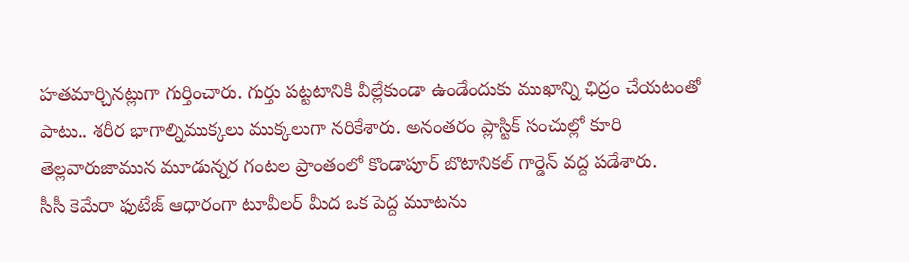హతమార్చినట్లుగా గుర్తించారు. గుర్తు పట్టటానికి వీల్లేకుండా ఉండేందుకు ముఖాన్ని ఛిద్రం చేయటంతో పాటు.. శరీర భాగాల్నిముక్కలు ముక్కలుగా నరికేశారు. అనంతరం ప్లాస్టిక్ సంచుల్లో కూరి తెల్లవారుజామున మూడున్నర గంటల ప్రాంతంలో కొండాపూర్ బొటానికల్ గార్డెన్ వద్ద పడేశారు.
సీసీ కెమేరా ఫుటేజ్ ఆధారంగా టూవీలర్ మీద ఒక పెద్ద మూటను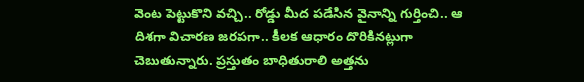వెంట పెట్టుకొని వచ్చి.. రోడ్డు మీద పడేసిన వైనాన్ని గుర్తించి.. ఆ దిశగా విచారణ జరపగా.. కీలక ఆధారం దొరికినట్లుగా చెబుతున్నారు. ప్రస్తుతం బాధితురాలి అత్తను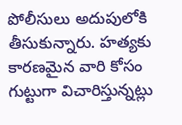పోలీసులు అదుపులోకి తీసుకున్నారు. హత్యకు కారణమైన వారి కోసం గుట్టుగా విచారిస్తున్నట్లు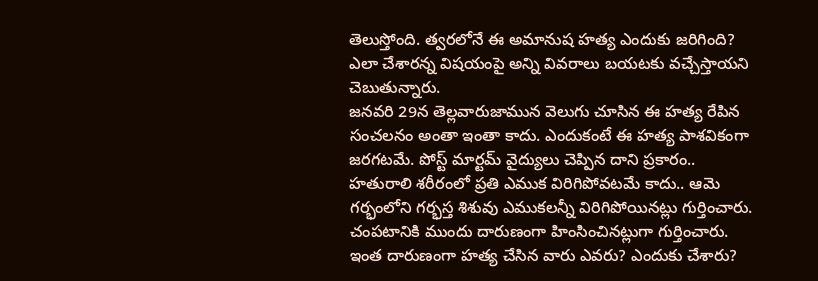తెలుస్తోంది. త్వరలోనే ఈ అమానుష హత్య ఎందుకు జరిగింది? ఎలా చేశారన్న విషయంపై అన్ని వివరాలు బయటకు వచ్చేస్తాయని చెబుతున్నారు.
జనవరి 29న తెల్లవారుజామున వెలుగు చూసిన ఈ హత్య రేపిన సంచలనం అంతా ఇంతా కాదు. ఎందుకంటే ఈ హత్య పాశవికంగా జరగటమే. పోస్ట్ మార్టమ్ వైద్యులు చెప్పిన దాని ప్రకారం.. హతురాలి శరీరంలో ప్రతి ఎముక విరిగిపోవటమే కాదు.. ఆమె గర్భంలోని గర్భస్త శిశువు ఎముకలన్నీ విరిగిపోయినట్లు గుర్తించారు. చంపటానికి ముందు దారుణంగా హింసించినట్లుగా గుర్తించారు.
ఇంత దారుణంగా హత్య చేసిన వారు ఎవరు? ఎందుకు చేశారు?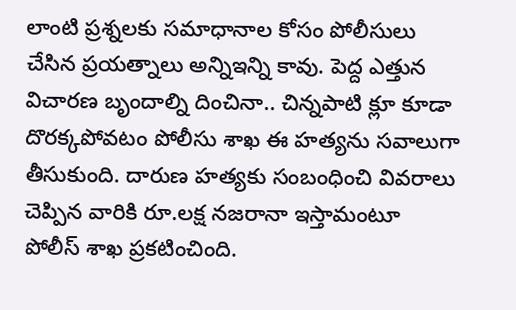లాంటి ప్రశ్నలకు సమాధానాల కోసం పోలీసులు చేసిన ప్రయత్నాలు అన్నిఇన్ని కావు. పెద్ద ఎత్తున విచారణ బృందాల్ని దించినా.. చిన్నపాటి క్లూ కూడా దొరక్కపోవటం పోలీసు శాఖ ఈ హత్యను సవాలుగా తీసుకుంది. దారుణ హత్యకు సంబంధించి వివరాలు చెప్పిన వారికి రూ.లక్ష నజరానా ఇస్తామంటూ పోలీస్ శాఖ ప్రకటించింది.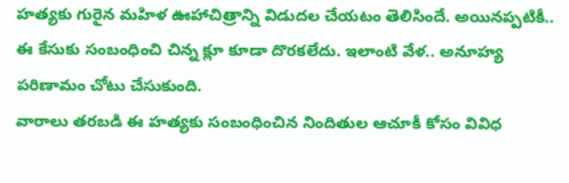హత్యకు గురైన మహిళ ఊహాచిత్రాన్ని విడుదల చేయటం తెలిసిందే. అయినప్పటికీ.. ఈ కేసుకు సంబంధించి చిన్న క్లూ కూడా దొరకలేదు. ఇలాంటి వేళ.. అనూహ్య పరిణామం చోటు చేసుకుంది.
వారాలు తరబడి ఈ హత్యకు సంబంధించిన నిందితుల ఆచూకీ కోసం వివిధ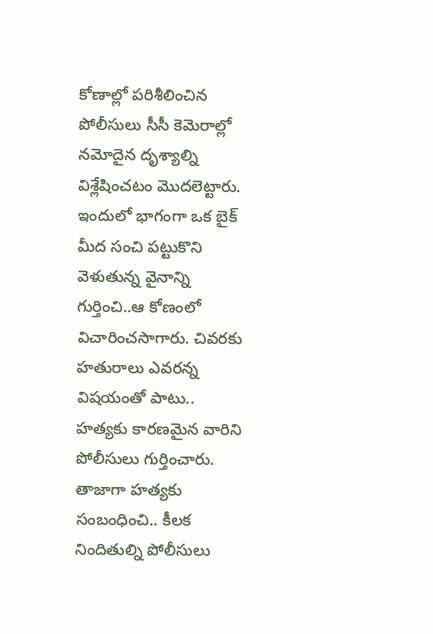కోణాల్లో పరిశీలించిన పోలీసులు సీసీ కెమెరాల్లో నమోదైన దృశ్యాల్ని విశ్లేషించటం మొదలెట్టారు. ఇందులో భాగంగా ఒక బైక్ మీద సంచి పట్టుకొని వెళుతున్న వైనాన్ని గుర్తించి..ఆ కోణంలో విచారించసాగారు. చివరకు హతురాలు ఎవరన్న విషయంతో పాటు.. హత్యకు కారణమైన వారిని పోలీసులు గుర్తించారు.
తాజాగా హత్యకు సంబంధించి.. కీలక నిందితుల్ని పోలీసులు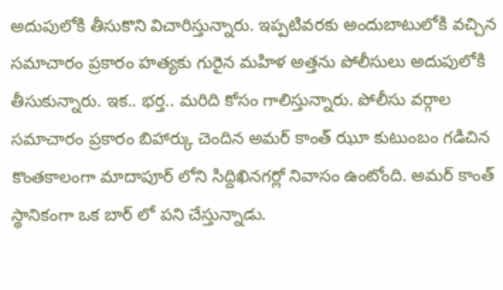అదుపులోకి తీసుకొని విచారిస్తున్నారు. ఇప్పటివరకు అందుబాటులోకి వచ్చిన సమాచారం ప్రకారం హత్యకు గురైన మహిళ అత్తను పోలీసులు అదుపులోకి తీసుకున్నారు. ఇక.. భర్త.. మరిది కోసం గాలిస్తున్నారు. పోలీసు వర్గాల సమాచారం ప్రకారం బిహార్కు చెందిన అమర్ కాంత్ ఝూ కుటుంబం గడిచిన కొంతకాలంగా మాదాపూర్ లోని సిద్దిఖినగర్లో నివాసం ఉంటోంది. అమర్ కాంత్ స్థానికంగా ఒక బార్ లో పని చేస్తున్నాడు.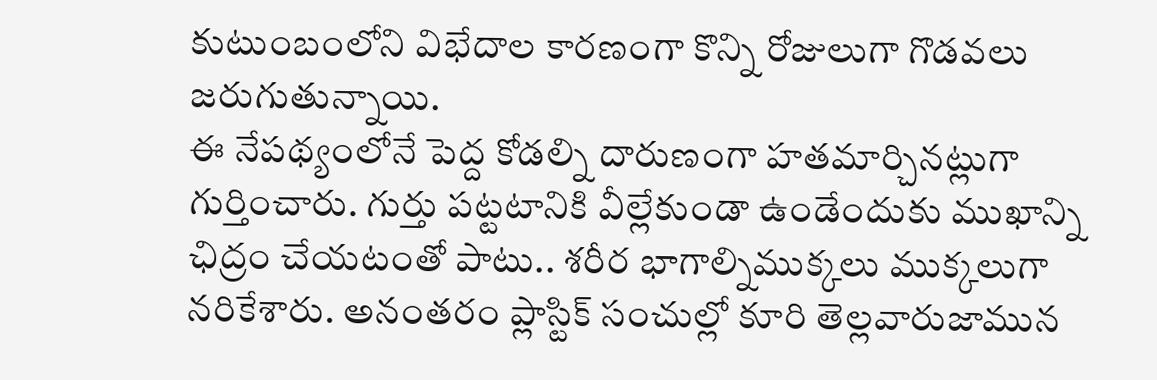కుటుంబంలోని విభేదాల కారణంగా కొన్ని రోజులుగా గొడవలు జరుగుతున్నాయి.
ఈ నేపథ్యంలోనే పెద్ద కోడల్ని దారుణంగా హతమార్చినట్లుగా గుర్తించారు. గుర్తు పట్టటానికి వీల్లేకుండా ఉండేందుకు ముఖాన్ని ఛిద్రం చేయటంతో పాటు.. శరీర భాగాల్నిముక్కలు ముక్కలుగా నరికేశారు. అనంతరం ప్లాస్టిక్ సంచుల్లో కూరి తెల్లవారుజామున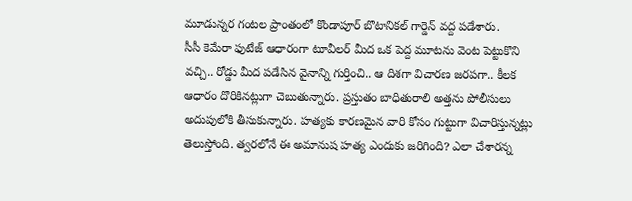మూడున్నర గంటల ప్రాంతంలో కొండాపూర్ బొటానికల్ గార్డెన్ వద్ద పడేశారు.
సీసీ కెమేరా ఫుటేజ్ ఆధారంగా టూవీలర్ మీద ఒక పెద్ద మూటను వెంట పెట్టుకొని వచ్చి.. రోడ్డు మీద పడేసిన వైనాన్ని గుర్తించి.. ఆ దిశగా విచారణ జరపగా.. కీలక ఆధారం దొరికినట్లుగా చెబుతున్నారు. ప్రస్తుతం బాధితురాలి అత్తను పోలీసులు అదుపులోకి తీసుకున్నారు. హత్యకు కారణమైన వారి కోసం గుట్టుగా విచారిస్తున్నట్లు తెలుస్తోంది. త్వరలోనే ఈ అమానుష హత్య ఎందుకు జరిగింది? ఎలా చేశారన్న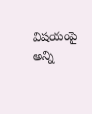విషయంపై అన్ని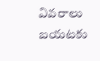వివరాలు బయటకు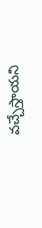వచ్చేస్తాయని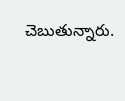చెబుతున్నారు.